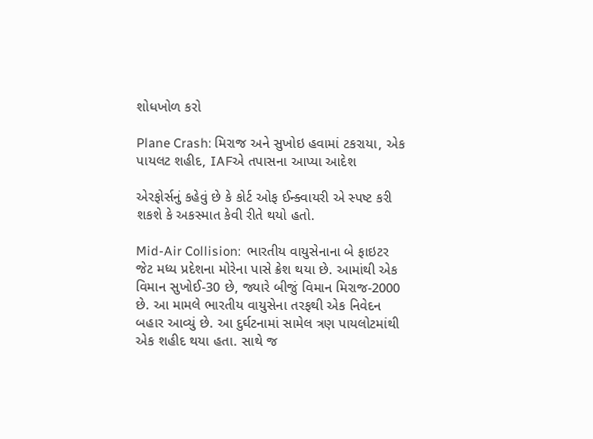શોધખોળ કરો

Plane Crash: મિરાજ અને સુખોઇ હવામાં ટકરાયા, એક પાયલટ શહીદ, IAFએ તપાસના આપ્યા આદેશ

એરફોર્સનું કહેવું છે કે કોર્ટ ઓફ ઈન્ક્વાયરી એ સ્પષ્ટ કરી શકશે કે અકસ્માત કેવી રીતે થયો હતો.

Mid-Air Collision:  ભારતીય વાયુસેનાના બે ફાઇટર જેટ મધ્ય પ્રદેશના મોરેના પાસે ક્રેશ થયા છે. આમાંથી એક વિમાન સુખોઈ-30 છે, જ્યારે બીજું વિમાન મિરાજ-2000 છે. આ મામલે ભારતીય વાયુસેના તરફથી એક નિવેદન બહાર આવ્યું છે. આ દુર્ઘટનામાં સામેલ ત્રણ પાયલોટમાંથી એક શહીદ થયા હતા. સાથે જ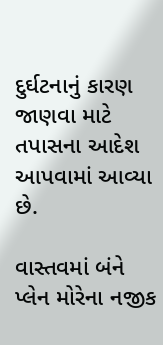દુર્ઘટનાનું કારણ જાણવા માટે તપાસના આદેશ આપવામાં આવ્યા છે.

વાસ્તવમાં બંને પ્લેન મોરેના નજીક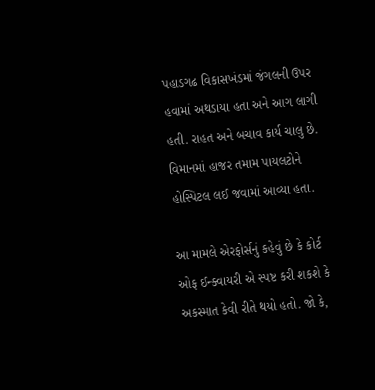પહાડગઢ વિકાસખંડમાં જંગલની ઉપર હવામાં અથડાયા હતા અને આગ લાગી હતી. રાહત અને બચાવ કાર્ય ચાલુ છે. વિમાનમાં હાજર તમામ પાયલટોને હોસ્પિટલ લઈ જવામાં આવ્યા હતા.

આ મામલે એરફોર્સનું કહેવું છે કે કોર્ટ ઓફ ઈન્ક્વાયરી એ સ્પષ્ટ કરી શકશે કે અકસ્માત કેવી રીતે થયો હતો. જો કે,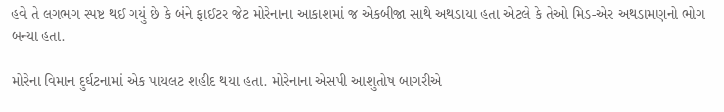હવે તે લગભગ સ્પષ્ટ થઈ ગયું છે કે બંને ફાઈટર જેટ મોરેનાના આકાશમાં જ એકબીજા સાથે અથડાયા હતા એટલે કે તેઓ મિડ-એર અથડામણનો ભોગ બન્યા હતા.

મોરેના વિમાન દુર્ઘટનામાં એક પાયલટ શહીદ થયા હતા. મોરેનાના એસપી આશુતોષ બાગરીએ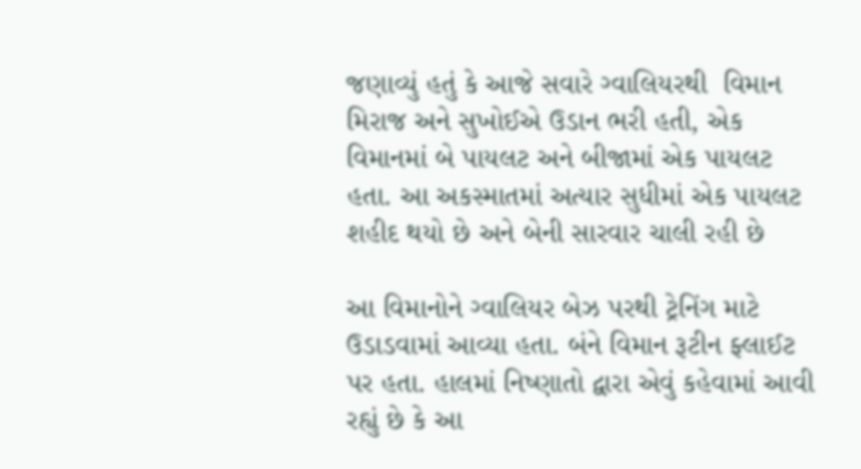જણાવ્યું હતું કે આજે સવારે ગ્વાલિયરથી  વિમાન મિરાજ અને સુખોઈએ ઉડાન ભરી હતી, એક વિમાનમાં બે પાયલટ અને બીજામાં એક પાયલટ હતા. આ અકસ્માતમાં અત્યાર સુધીમાં એક પાયલટ શહીદ થયો છે અને બેની સારવાર ચાલી રહી છે

આ વિમાનોને ગ્વાલિયર બેઝ પરથી ટ્રેનિંગ માટે ઉડાડવામાં આવ્યા હતા. બંને વિમાન રૂટીન ફ્લાઈટ પર હતા. હાલમાં નિષ્ણાતો દ્વારા એવું કહેવામાં આવી રહ્યું છે કે આ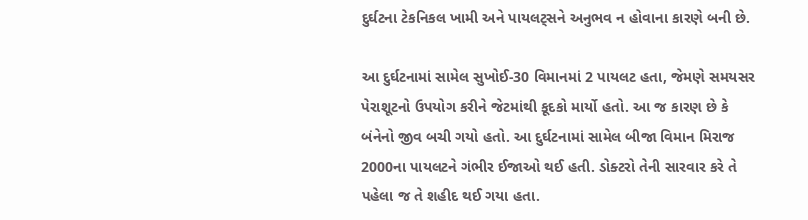દુર્ઘટના ટેકનિકલ ખામી અને પાયલટ્સને અનુભવ ન હોવાના કારણે બની છે.

આ દુર્ઘટનામાં સામેલ સુખોઈ-30 વિમાનમાં 2 પાયલટ હતા, જેમણે સમયસર પેરાશૂટનો ઉપયોગ કરીને જેટમાંથી કૂદકો માર્યો હતો. આ જ કારણ છે કે બંનેનો જીવ બચી ગયો હતો. આ દુર્ઘટનામાં સામેલ બીજા વિમાન મિરાજ 2000ના પાયલટને ગંભીર ઈજાઓ થઈ હતી. ડોક્ટરો તેની સારવાર કરે તે પહેલા જ તે શહીદ થઈ ગયા હતા.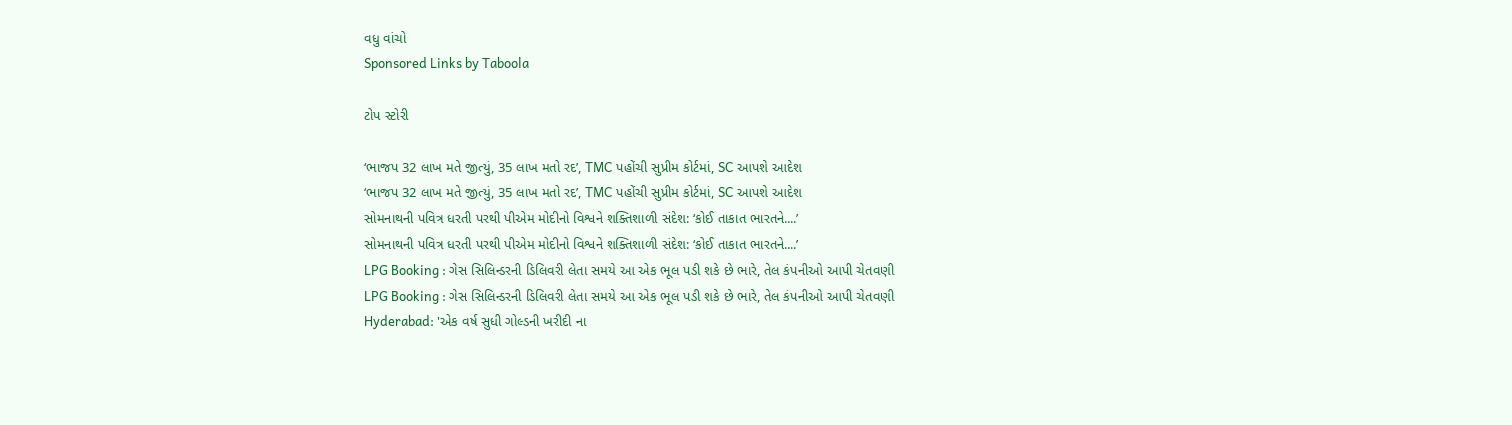વધુ વાંચો
Sponsored Links by Taboola

ટોપ સ્ટોરી

‘ભાજપ 32 લાખ મતે જીત્યું, 35 લાખ મતો રદ’, TMC પહોંચી સુપ્રીમ કોર્ટમાં, SC આપશે આદેશ
‘ભાજપ 32 લાખ મતે જીત્યું, 35 લાખ મતો રદ’, TMC પહોંચી સુપ્રીમ કોર્ટમાં, SC આપશે આદેશ
સોમનાથની પવિત્ર ધરતી પરથી પીએમ મોદીનો વિશ્વને શક્તિશાળી સંદેશ: ‘કોઈ તાકાત ભારતને....’
સોમનાથની પવિત્ર ધરતી પરથી પીએમ મોદીનો વિશ્વને શક્તિશાળી સંદેશ: ‘કોઈ તાકાત ભારતને....’
LPG Booking : ગેસ સિલિન્ડરની ડિલિવરી લેતા સમયે આ એક ભૂલ પડી શકે છે ભારે, તેલ કંપનીઓ આપી ચેતવણી
LPG Booking : ગેસ સિલિન્ડરની ડિલિવરી લેતા સમયે આ એક ભૂલ પડી શકે છે ભારે, તેલ કંપનીઓ આપી ચેતવણી
Hyderabad: 'એક વર્ષ સુધી ગોલ્ડની ખરીદી ના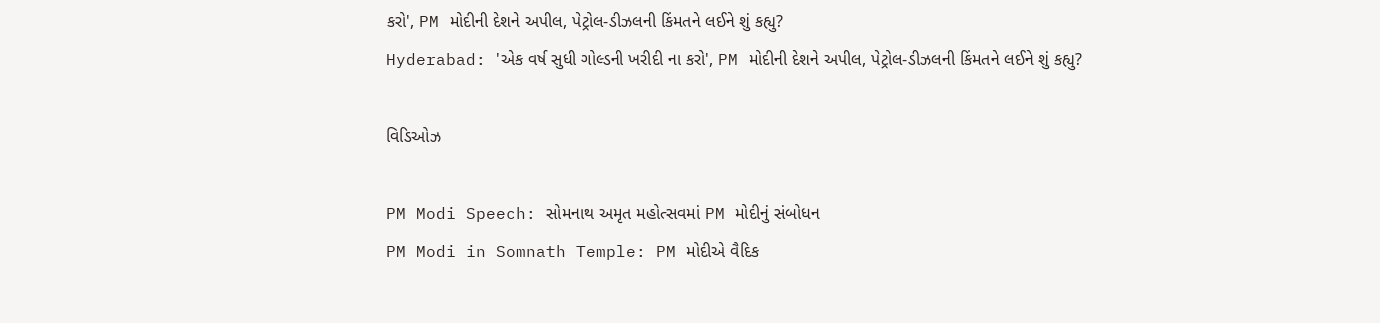કરો', PM મોદીની દેશને અપીલ, પેટ્રોલ-ડીઝલની કિંમતને લઈને શું કહ્યુ?
Hyderabad: 'એક વર્ષ સુધી ગોલ્ડની ખરીદી ના કરો', PM મોદીની દેશને અપીલ, પેટ્રોલ-ડીઝલની કિંમતને લઈને શું કહ્યુ?

વિડિઓઝ

PM Modi Speech: સોમનાથ અમૃત મહોત્સવમાં PM મોદીનું સંબોધન
PM Modi in Somnath Temple: PM મોદીએ વૈદિક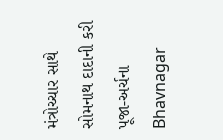મંત્રોચ્ચાર સાથે સોમનાથ દાદાની કરી પૂજા-અર્ચના
Bhavnagar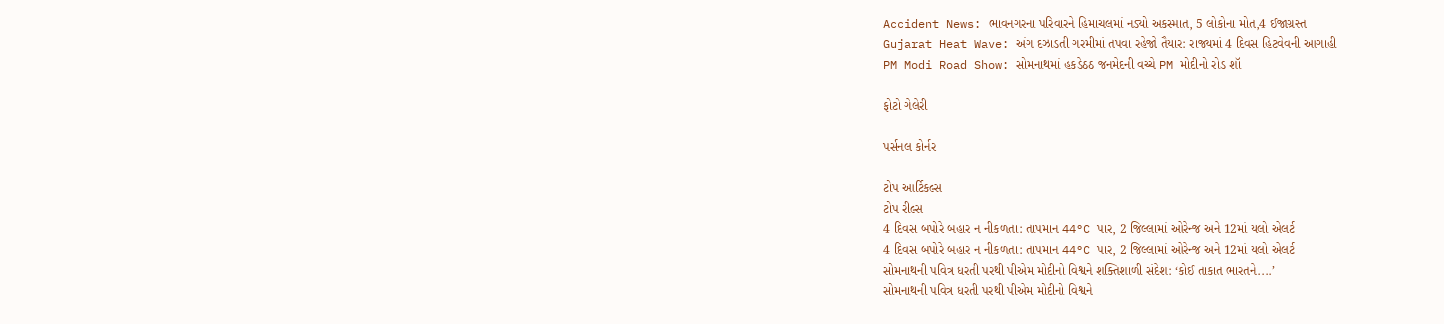Accident News: ભાવનગરના પરિવારને હિમાચલમાં નડ્યો અકસ્માત, 5 લોકોના મોત,4 ઈજાગ્રસ્ત
Gujarat Heat Wave: અંગ દઝાડતી ગરમીમાં તપવા રહેજો તૈયાર: રાજ્યમાં 4 દિવસ હિટવેવની આગાહી
PM Modi Road Show: સોમનાથમાં હકડેઠઠ જનમેદની વચ્ચે PM મોદીનો રોડ શૉ

ફોટો ગેલેરી

પર્સનલ કોર્નર

ટોપ આર્ટિકલ્સ
ટોપ રીલ્સ
4 દિવસ બપોરે બહાર ન નીકળતા: તાપમાન 44°C પાર, 2 જિલ્લામાં ઓરેન્જ અને 12માં યલો એલર્ટ
4 દિવસ બપોરે બહાર ન નીકળતા: તાપમાન 44°C પાર, 2 જિલ્લામાં ઓરેન્જ અને 12માં યલો એલર્ટ
સોમનાથની પવિત્ર ધરતી પરથી પીએમ મોદીનો વિશ્વને શક્તિશાળી સંદેશ: ‘કોઈ તાકાત ભારતને....’
સોમનાથની પવિત્ર ધરતી પરથી પીએમ મોદીનો વિશ્વને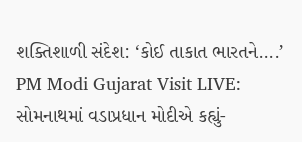શક્તિશાળી સંદેશ: ‘કોઈ તાકાત ભારતને....’
PM Modi Gujarat Visit LIVE: સોમનાથમાં વડાપ્રધાન મોદીએ કહ્યું-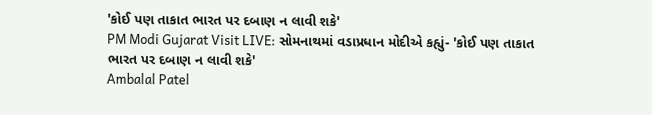'કોઈ પણ તાકાત ભારત પર દબાણ ન લાવી શકે'
PM Modi Gujarat Visit LIVE: સોમનાથમાં વડાપ્રધાન મોદીએ કહ્યું- 'કોઈ પણ તાકાત ભારત પર દબાણ ન લાવી શકે'
Ambalal Patel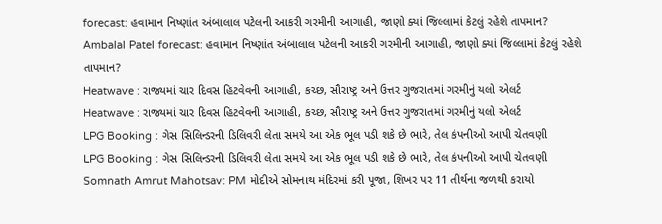forecast: હવામાન નિષ્ણાંત અંબાલાલ પટેલની આકરી ગરમીની આગાહી, જાણો ક્યાં જિલ્લામાં કેટલું રહેશે તાપમાન?
Ambalal Patel forecast: હવામાન નિષ્ણાંત અંબાલાલ પટેલની આકરી ગરમીની આગાહી, જાણો ક્યાં જિલ્લામાં કેટલું રહેશે તાપમાન?
Heatwave : રાજ્યમાં ચાર દિવસ હિટવેવની આગાહી, કચ્છ, સૌરાષ્ટ્ર અને ઉત્તર ગુજરાતમાં ગરમીનું યલો એલર્ટ
Heatwave : રાજ્યમાં ચાર દિવસ હિટવેવની આગાહી, કચ્છ, સૌરાષ્ટ્ર અને ઉત્તર ગુજરાતમાં ગરમીનું યલો એલર્ટ
LPG Booking : ગેસ સિલિન્ડરની ડિલિવરી લેતા સમયે આ એક ભૂલ પડી શકે છે ભારે, તેલ કંપનીઓ આપી ચેતવણી
LPG Booking : ગેસ સિલિન્ડરની ડિલિવરી લેતા સમયે આ એક ભૂલ પડી શકે છે ભારે, તેલ કંપનીઓ આપી ચેતવણી
Somnath Amrut Mahotsav: PM મોદીએ સોમનાથ મંદિરમાં કરી પૂજા, શિખર પર 11 તીર્થના જળથી કરાયો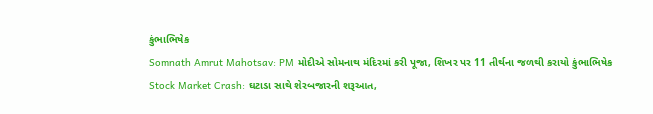કુંભાભિષેક
Somnath Amrut Mahotsav: PM મોદીએ સોમનાથ મંદિરમાં કરી પૂજા, શિખર પર 11 તીર્થના જળથી કરાયો કુંભાભિષેક
Stock Market Crash: ઘટાડા સાથે શેરબજારની શરૂઆત,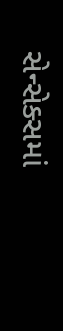સેન્સેક્સમાં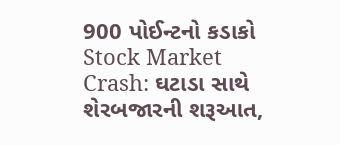900 પોઈન્ટનો કડાકો
Stock Market Crash: ઘટાડા સાથે શેરબજારની શરૂઆત,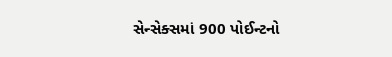સેન્સેક્સમાં 900 પોઈન્ટનો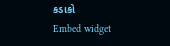કડાકો
Embed widget